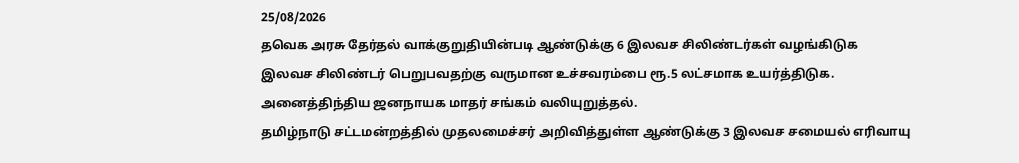25/08/2026
தவெக அரசு தேர்தல் வாக்குறுதியின்படி ஆண்டுக்கு 6 இலவச சிலிண்டர்கள் வழங்கிடுக
இலவச சிலிண்டர் பெறுபவதற்கு வருமான உச்சவரம்பை ரூ.5 லட்சமாக உயர்த்திடுக.
அனைத்திந்திய ஜனநாயக மாதர் சங்கம் வலியுறுத்தல்.
தமிழ்நாடு சட்டமன்றத்தில் முதலமைச்சர் அறிவித்துள்ள ஆண்டுக்கு 3 இலவச சமையல் எரிவாயு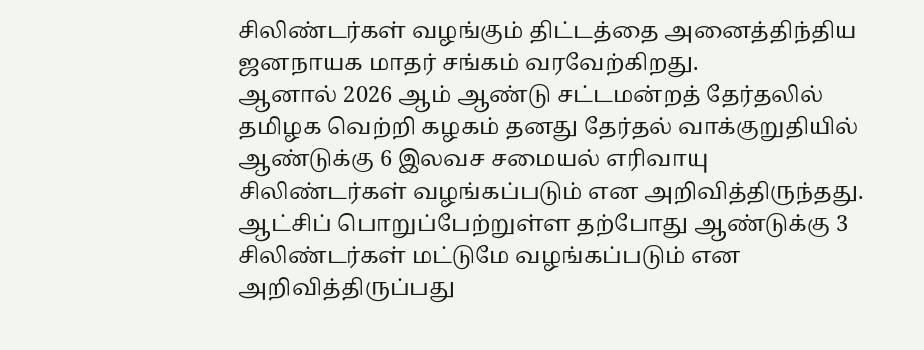சிலிண்டர்கள் வழங்கும் திட்டத்தை அனைத்திந்திய ஜனநாயக மாதர் சங்கம் வரவேற்கிறது.
ஆனால் 2026 ஆம் ஆண்டு சட்டமன்றத் தேர்தலில் தமிழக வெற்றி கழகம் தனது தேர்தல் வாக்குறுதியில் ஆண்டுக்கு 6 இலவச சமையல் எரிவாயு சிலிண்டர்கள் வழங்கப்படும் என அறிவித்திருந்தது. ஆட்சிப் பொறுப்பேற்றுள்ள தற்போது ஆண்டுக்கு 3 சிலிண்டர்கள் மட்டுமே வழங்கப்படும் என அறிவித்திருப்பது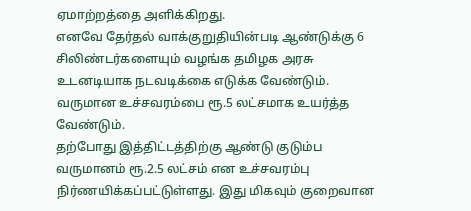ஏமாற்றத்தை அளிக்கிறது.
எனவே தேர்தல் வாக்குறுதியின்படி ஆண்டுக்கு 6 சிலிண்டர்களையும் வழங்க தமிழக அரசு உடனடியாக நடவடிக்கை எடுக்க வேண்டும்.
வருமான உச்சவரம்பை ரூ.5 லட்சமாக உயர்த்த வேண்டும்.
தற்போது இத்திட்டத்திற்கு ஆண்டு குடும்ப வருமானம் ரூ.2.5 லட்சம் என உச்சவரம்பு நிர்ணயிக்கப்பட்டுள்ளது. இது மிகவும் குறைவான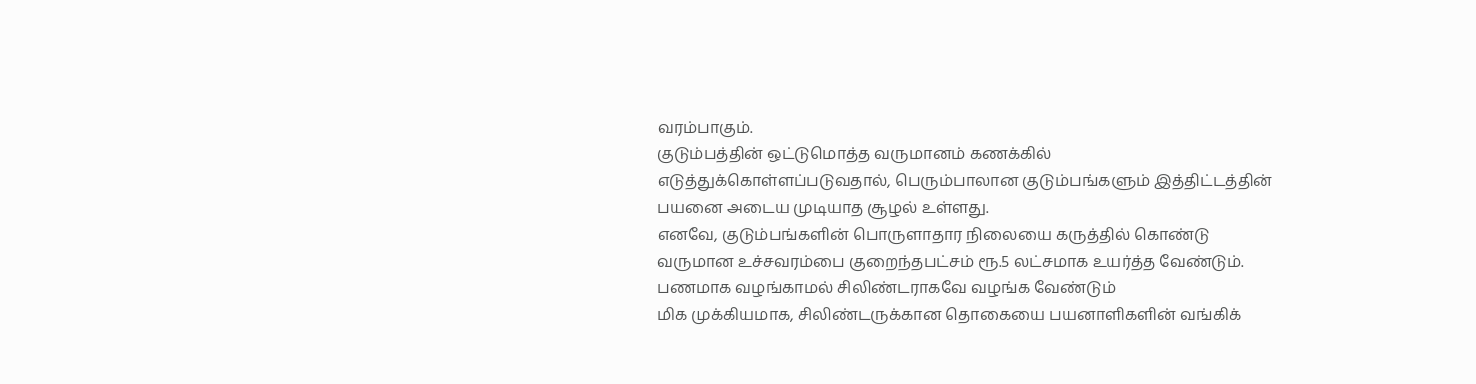வரம்பாகும்.
குடும்பத்தின் ஒட்டுமொத்த வருமானம் கணக்கில் எடுத்துக்கொள்ளப்படுவதால், பெரும்பாலான குடும்பங்களும் இத்திட்டத்தின் பயனை அடைய முடியாத சூழல் உள்ளது.
எனவே, குடும்பங்களின் பொருளாதார நிலையை கருத்தில் கொண்டு வருமான உச்சவரம்பை குறைந்தபட்சம் ரூ.5 லட்சமாக உயர்த்த வேண்டும்.
பணமாக வழங்காமல் சிலிண்டராகவே வழங்க வேண்டும்
மிக முக்கியமாக, சிலிண்டருக்கான தொகையை பயனாளிகளின் வங்கிக்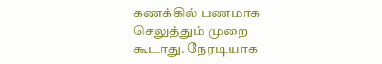கணக்கில் பணமாக செலுத்தும் முறை கூடாது. நேரடியாக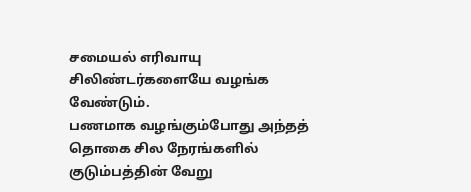சமையல் எரிவாயு சிலிண்டர்களையே வழங்க வேண்டும்.
பணமாக வழங்கும்போது அந்தத் தொகை சில நேரங்களில் குடும்பத்தின் வேறு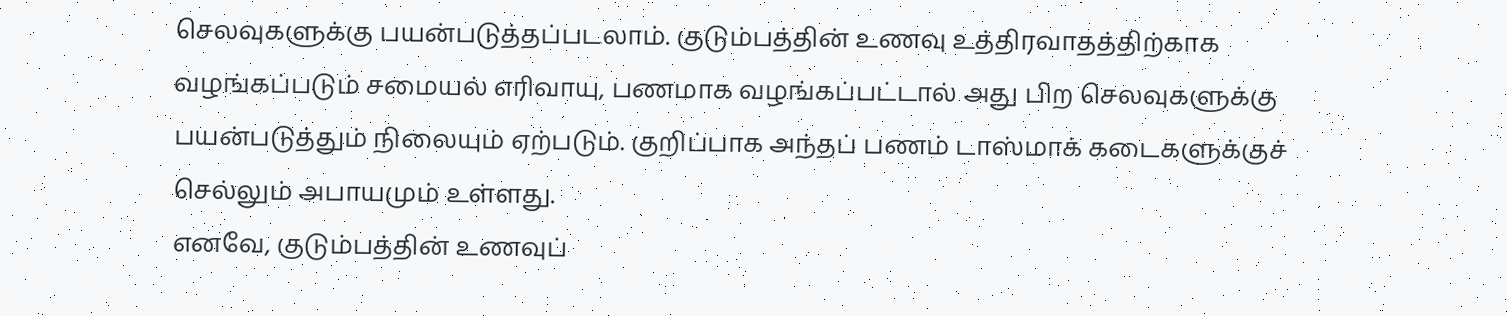செலவுகளுக்கு பயன்படுத்தப்படலாம். குடும்பத்தின் உணவு உத்திரவாதத்திற்காக வழங்கப்படும் சமையல் எரிவாயு, பணமாக வழங்கப்பட்டால் அது பிற செலவுகளுக்கு பயன்படுத்தும் நிலையும் ஏற்படும். குறிப்பாக அந்தப் பணம் டாஸ்மாக் கடைகளுக்குச் செல்லும் அபாயமும் உள்ளது.
எனவே, குடும்பத்தின் உணவுப்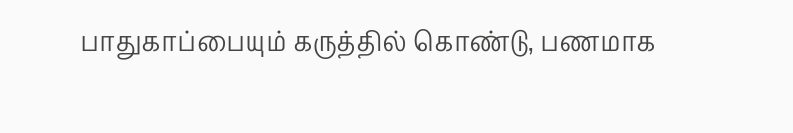பாதுகாப்பையும் கருத்தில் கொண்டு, பணமாக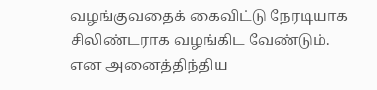வழங்குவதைக் கைவிட்டு நேரடியாக சிலிண்டராக வழங்கிட வேண்டும்.
என அனைத்திந்திய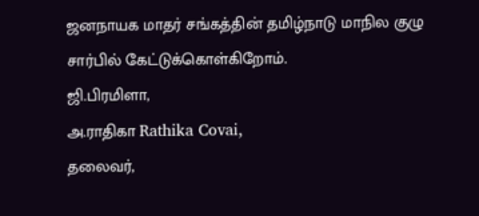ஜனநாயக மாதர் சங்கத்தின் தமிழ்நாடு மாநில குழு சார்பில் கேட்டுக்கொள்கிறோம்.
ஜி.பிரமிளா,
அ.ராதிகா Rathika Covai,
தலைவர்,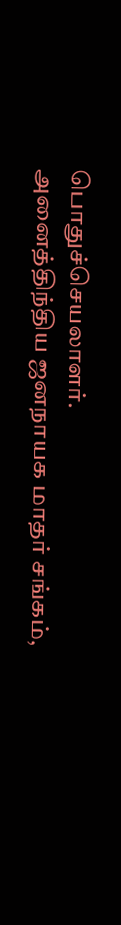பொதுச்செயலாளர்.
அனைத்திந்திய ஜனநாயக மாதர் சங்கம்,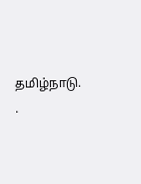தமிழ்நாடு.
.